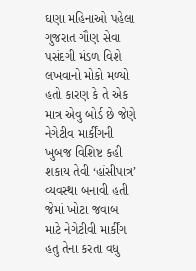ઘણા મહિનાઓ પહેલા ગુજરાત ગૌણ સેવા પસંદગી મંડળ વિશે લખવાનો મોકો મળ્યો હતો કારણ કે તે એક માત્ર એવુ બોર્ડ છે જેણે નેગેટીવ માર્કીંગની ખુબજ વિશિષ્ટ કહી શકાય તેવી ‘હાંસીપાત્ર’ વ્યવસ્થા બનાવી હતી જેમાં ખોટા જવાબ માટે નેગેટીવી માર્કીંગ હતુ તેના કરતા વધુ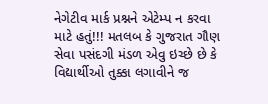નેગેટીવ માર્ક પ્રશ્નને એટેમ્પ ન કરવા માટે હતું!!! મતલબ કે ગુજરાત ગૌણ સેવા પસંદગી મંડળ એવુ ઇચ્છે છે કે વિદ્યાર્થીઓ તુક્કા લગાવીને જ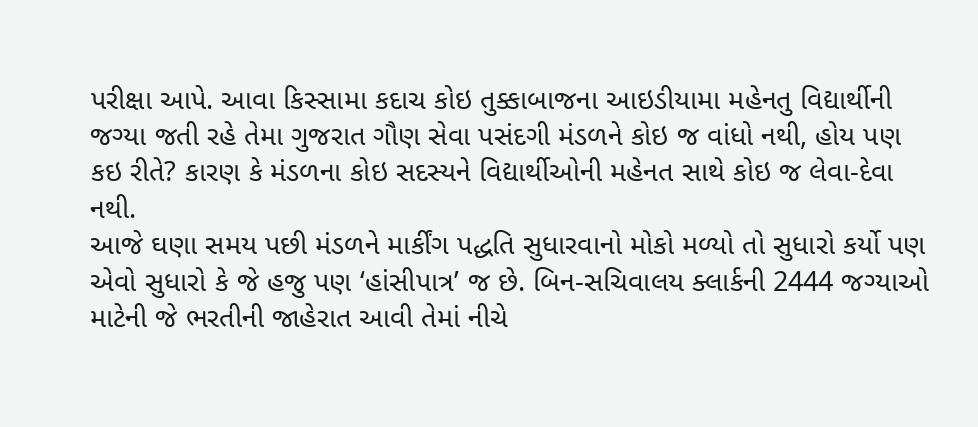પરીક્ષા આપે. આવા કિસ્સામા કદાચ કોઇ તુક્કાબાજના આઇડીયામા મહેનતુ વિદ્યાર્થીની જગ્યા જતી રહે તેમા ગુજરાત ગૌણ સેવા પસંદગી મંડળને કોઇ જ વાંધો નથી, હોય પણ કઇ રીતે? કારણ કે મંડળના કોઇ સદસ્યને વિદ્યાર્થીઓની મહેનત સાથે કોઇ જ લેવા-દેવા નથી.
આજે ઘણા સમય પછી મંડળને માર્કીંગ પદ્ધતિ સુધારવાનો મોકો મળ્યો તો સુધારો કર્યો પણ એવો સુધારો કે જે હજુ પણ ‘હાંસીપાત્ર’ જ છે. બિન-સચિવાલય ક્લાર્કની 2444 જગ્યાઓ માટેની જે ભરતીની જાહેરાત આવી તેમાં નીચે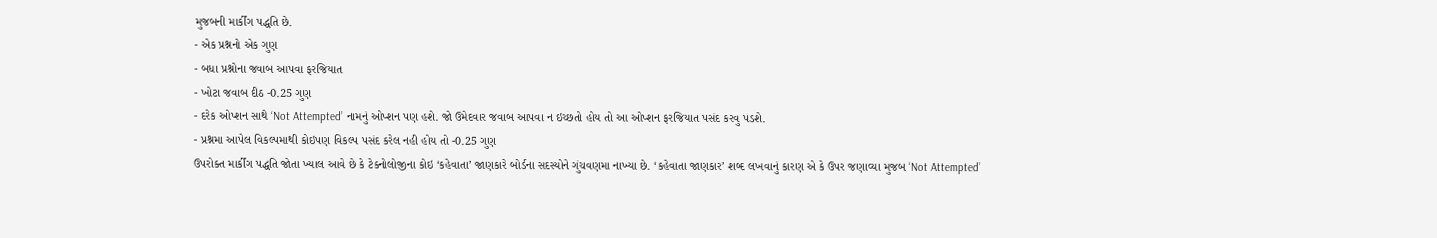મુજબની માર્કીંગ પદ્ધતિ છે.
- એક પ્રશ્નનો એક ગુણ
- બધા પ્રશ્નોના જવાબ આપવા ફરજિયાત
- ખોટા જવાબ દીઠ -0.25 ગુણ
- દરેક ઓપ્શન સાથે ‘Not Attempted’ નામનું ઓપ્શન પણ હશે. જો ઉમેદવાર જવાબ આપવા ન ઇચ્છતો હોય તો આ ઓપ્શન ફરજિયાત પસંદ કરવુ પડશે.
- પ્રશ્નમા આપેલ વિકલ્પમાથી કોઇપણ વિકલ્પ પસંદ કરેલ નહી હોય તો -0.25 ગુણ
ઉપરોક્ત માર્કીંગ પદ્ધતિ જોતા ખ્યાલ આવે છે કે ટેક્નોલોજીના કોઇ ‘કહેવાતા’ જાણકારે બોર્ડના સદસ્યોને ગુંચવણમા નાખ્યા છે. ‘કહેવાતા જાણકાર’ શબ્દ લખવાનું કારણ એ કે ઉપર જણાવ્યા મુજબ ‘Not Attempted’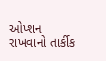ઓપ્શન રાખવાનો તાર્કીક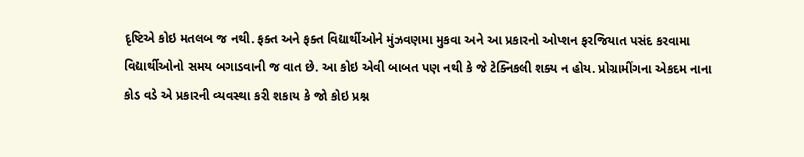દૃષ્ટિએ કોઇ મતલબ જ નથી. ફક્ત અને ફક્ત વિદ્યાર્થીઓને મુંઝવણમા મુકવા અને આ પ્રકારનો ઓપ્શન ફરજિયાત પસંદ કરવામા વિદ્યાર્થીઓનો સમય બગાડવાની જ વાત છે. આ કોઇ એવી બાબત પણ નથી કે જે ટેક્નિકલી શક્ય ન હોય. પ્રોગ્રામીંગના એકદમ નાના કોડ વડે એ પ્રકારની વ્યવસ્થા કરી શકાય કે જો કોઇ પ્રશ્ન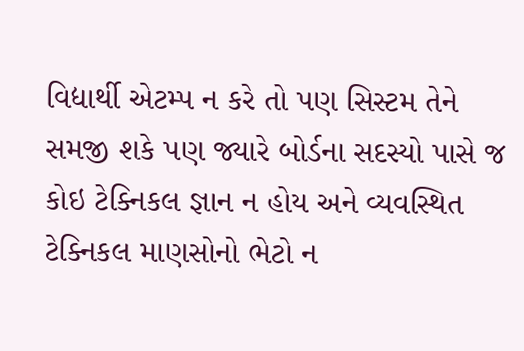વિદ્યાર્થી એટમ્પ ન કરે તો પણ સિસ્ટમ તેને સમજી શકે પણ જ્યારે બોર્ડના સદસ્યો પાસે જ કોઇ ટેક્નિકલ જ્ઞાન ન હોય અને વ્યવસ્થિત ટેક્નિકલ માણસોનો ભેટો ન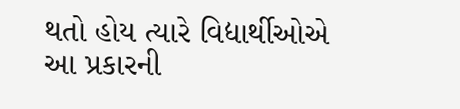થતો હોય ત્યારે વિદ્યાર્થીઓએ આ પ્રકારની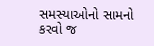સમસ્યાઓનો સામનો કરવો જ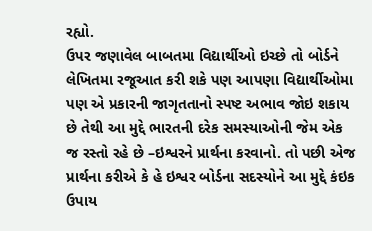રહ્યો.
ઉપર જણાવેલ બાબતમા વિદ્યાર્થીઓ ઇચ્છે તો બોર્ડને લેખિતમા રજૂઆત કરી શકે પણ આપણા વિદ્યાર્થીઓમા પણ એ પ્રકારની જાગૃતતાનો સ્પષ્ટ અભાવ જોઇ શકાય છે તેથી આ મુદ્દે ભારતની દરેક સમસ્યાઓની જેમ એક જ રસ્તો રહે છે –ઇશ્વરને પ્રાર્થના કરવાનો. તો પછી એજ પ્રાર્થના કરીએ કે હે ઇશ્વર બોર્ડના સદસ્યોને આ મુદ્દે કંઇક ઉપાય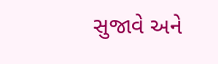સુજાવે અને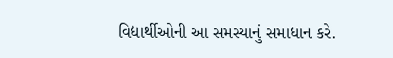વિદ્યાર્થીઓની આ સમસ્યાનું સમાધાન કરે.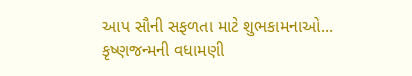આપ સૌની સફળતા માટે શુભકામનાઓ... કૃષ્ણજન્મની વધામણી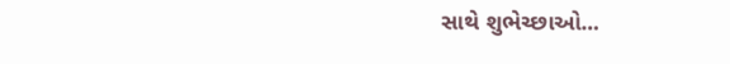સાથે શુભેચ્છાઓ...